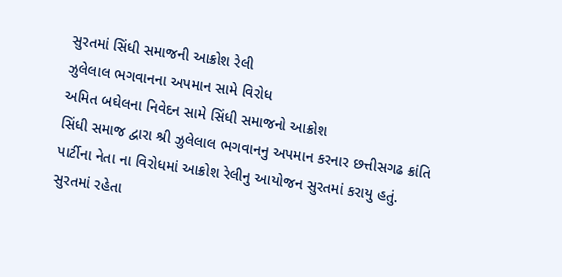સુરતમાં સિંધી સમાજની આક્રોશ રેલી
ઝુલેલાલ ભગવાનના અપમાન સામે વિરોધ
અમિત બઘેલના નિવેદન સામે સિંધી સમાજનો આક્રોશ
સિંધી સમાજ દ્વારા શ્રી ઝુલેલાલ ભગવાનનુ અપમાન કરનાર છત્તીસગઢ ક્રાંતિ પાર્ટીના નેતા ના વિરોધમાં આક્રોશ રેલીનુ આયોજન સુરતમાં કરાયુ હતું.
સુરતમાં રહેતા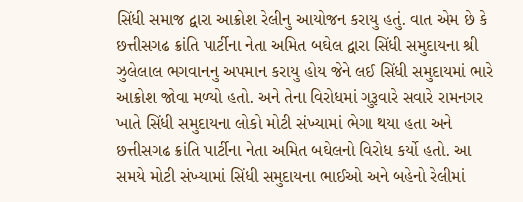સિંધી સમાજ દ્વારા આક્રોશ રેલીનુ આયોજન કરાયુ હતું. વાત એમ છે કે છત્તીસગઢ ક્રાંતિ પાર્ટીના નેતા અમિત બઘેલ દ્વારા સિંધી સમુદાયના શ્રી ઝુલેલાલ ભગવાનનુ અપમાન કરાયુ હોય જેને લઈ સિંધી સમુદાયમાં ભારે આક્રોશ જોવા મળ્યો હતો. અને તેના વિરોધમાં ગુરૂવારે સવારે રામનગર ખાતે સિંધી સમુદાયના લોકો મોટી સંખ્યામાં ભેગા થયા હતા અને છત્તીસગઢ ક્રાંતિ પાર્ટીના નેતા અમિત બઘેલનો વિરોધ કર્યો હતો. આ સમયે મોટી સંખ્યામાં સિંધી સમુદાયના ભાઈઓ અને બહેનો રેલીમાં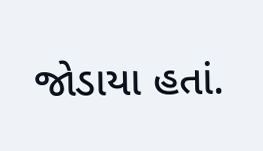જોડાયા હતાં.